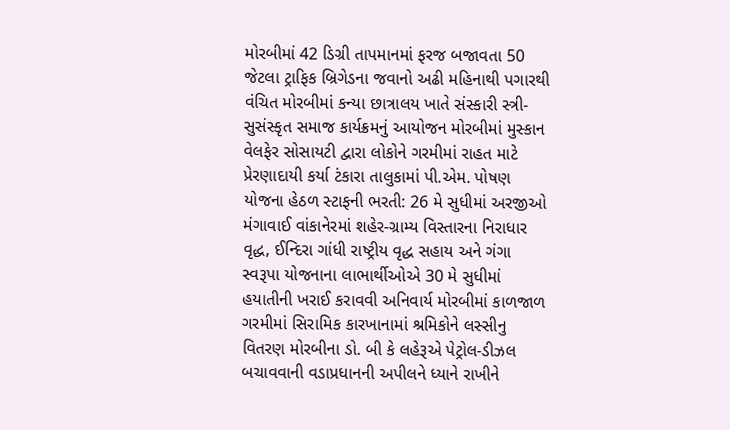મોરબીમાં 42 ડિગ્રી તાપમાનમાં ફરજ બજાવતા 50 જેટલા ટ્રાફિક બ્રિગેડના જવાનો અઢી મહિનાથી પગારથી વંચિત મોરબીમાં કન્યા છાત્રાલય ખાતે સંસ્કારી સ્ત્રી-સુસંસ્કૃત સમાજ કાર્યક્રમનું આયોજન મોરબીમાં મુસ્કાન વેલફેર સોસાયટી દ્વારા લોકોને ગરમીમાં રાહત માટે પ્રેરણાદાયી કર્યા ટંકારા તાલુકામાં પી.એમ. પોષણ યોજના હેઠળ સ્ટાફની ભરતી: 26 મે સુધીમાં અરજીઓ મંગાવાઈ વાંકાનેરમાં શહેર-ગ્રામ્ય વિસ્તારના નિરાધાર વૃદ્ધ, ઈન્દિરા ગાંધી રાષ્ટ્રીય વૃદ્ધ સહાય અને ગંગા સ્વરૂપા યોજનાના લાભાર્થીઓએ 30 મે સુધીમાં હયાતીની ખરાઈ કરાવવી અનિવાર્ય મોરબીમાં કાળજાળ ગરમીમાં સિરામિક કારખાનામાં શ્રમિકોને લસ્સીનુ વિતરણ મોરબીના ડો. બી કે લહેરૂએ પેટ્રોલ-ડીઝલ બચાવવાની વડાપ્રધાનની અપીલને ધ્યાને રાખીને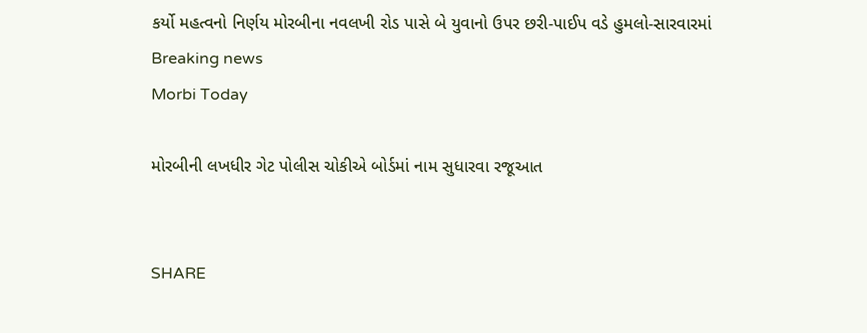કર્યો મહત્વનો નિર્ણય મોરબીના નવલખી રોડ પાસે બે યુવાનો ઉપર છરી-પાઈપ વડે હુમલો-સારવારમાં
Breaking news
Morbi Today

મોરબીની લખધીર ગેટ પોલીસ ચોકીએ બોર્ડમાં નામ સુધારવા રજૂઆત


SHARE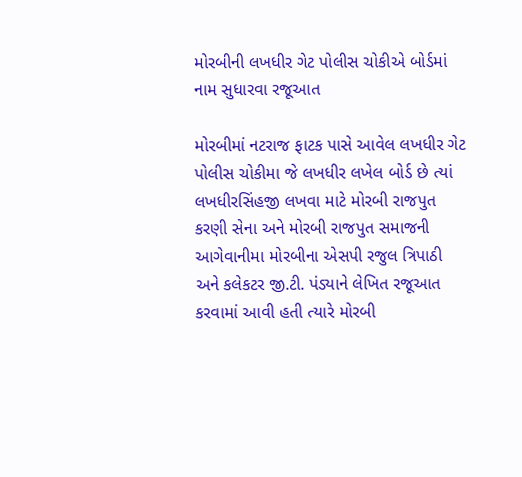મોરબીની લખધીર ગેટ પોલીસ ચોકીએ બોર્ડમાં નામ સુધારવા રજૂઆત

મોરબીમાં નટરાજ ફાટક પાસે આવેલ લખધીર ગેટ પોલીસ ચોકીમા જે લખધીર લખેલ બોર્ડ છે ત્યાં લખધીરસિંહજી લખવા માટે મોરબી રાજપુત કરણી સેના અને મોરબી રાજપુત સમાજની આગેવાનીમા મોરબીના એસપી રજુલ ત્રિપાઠી અને કલેકટર જી.ટી. પંડ્યાને લેખિત રજૂઆત કરવામાં આવી હતી ત્યારે મોરબી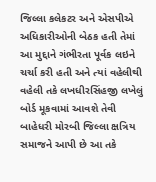જિલ્લા કલેકટર અને એસપીએ અધિકારીઓની બેઠક હતી તેમાં આ મુદ્દાને ગંભીરતા પૂર્વક લઇને ચર્ચા કરી હતી અને ત્યાં વહેલીથી વહેલી તકે લખધીરસિંહજી લખેલું બોર્ડ મૂકવામાં આવશે તેવી બાહેધરી મોરબી જિલ્લા ક્ષત્રિય સમાજને આપી છે આ તકે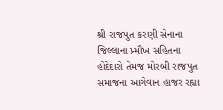શ્રી રાજપુત કરણી સેનાના જિલ્લાના પ્ર્મૌખ સહિતના હોદેદારો તેમજ મોરબી રાજપુત સમાજના આગેવાન હાજર રહ્યા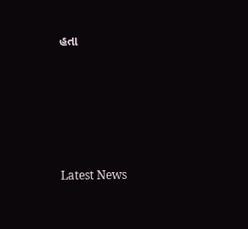હતા






Latest News